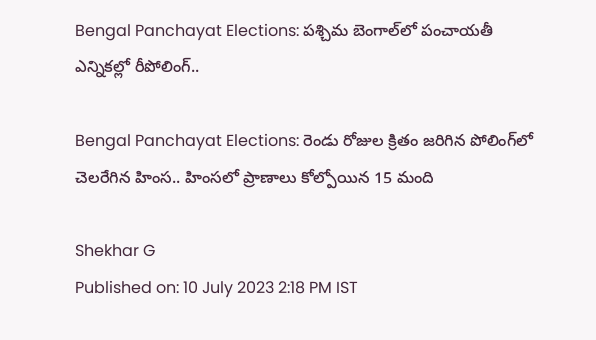Bengal Panchayat Elections: పశ్చిమ బెంగాల్‌లో పంచాయతీ ఎన్నికల్లో రీపోలింగ్..

Bengal Panchayat Elections: రెండు రోజుల క్రితం జరిగిన పోలింగ్‌లో చెలరేగిన హింస.. హింసలో ప్రాణాలు కోల్పోయిన 15 మంది

Shekhar G
Published on: 10 July 2023 2:18 PM IST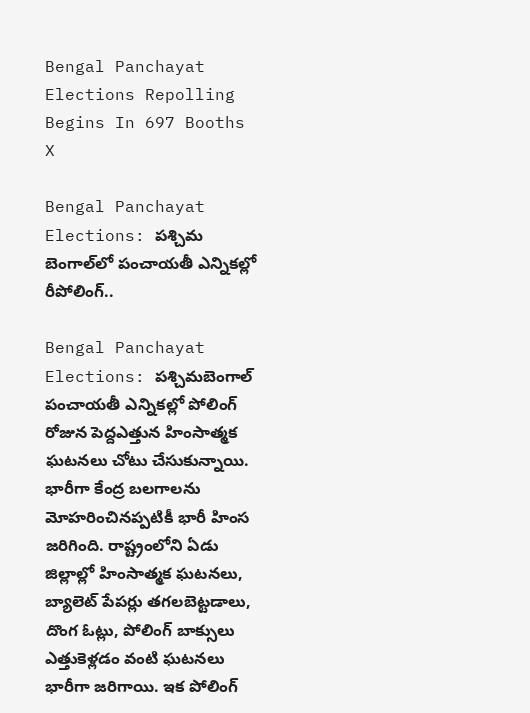Bengal Panchayat Elections Repolling Begins In 697 Booths
X

Bengal Panchayat Elections: పశ్చిమ బెంగాల్‌లో పంచాయతీ ఎన్నికల్లో రీపోలింగ్..

Bengal Panchayat Elections: పశ్చిమబెంగాల్‌ పంచాయతీ ఎన్నికల్లో పోలింగ్‌ రోజున పెద్దఎత్తున హింసాత్మక ఘటనలు చోటు చేసుకున్నాయి. భారీగా కేంద్ర బలగాలను మోహరించినప్పటికీ భారీ హింస జరిగింది. రాష్ట్రంలోని ఏడు జిల్లాల్లో హింసాత్మక ఘటనలు, బ్యాలెట్‌ పేపర్లు తగలబెట్టడాలు, దొంగ ఓట్లు, పోలింగ్‌ బాక్సులు ఎత్తుకెళ్లడం వంటి ఘటనలు భారీగా జరిగాయి. ఇక పోలింగ్‌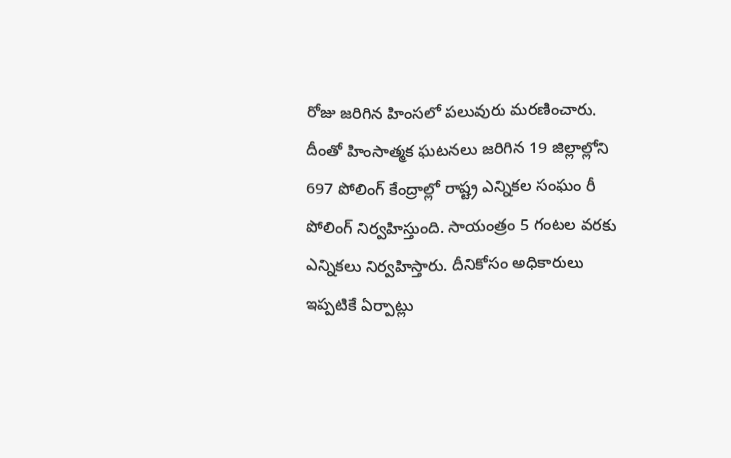రోజు జరిగిన హింసలో పలువురు మరణించారు. దీంతో హింసాత్మక ఘటనలు జరిగిన 19 జిల్లాల్లోని 697 పోలింగ్ కేంద్రాల్లో రాష్ట్ర ఎన్నికల సంఘం రీ పోలింగ్‌ నిర్వహిస్తుంది. సాయంత్రం 5 గంటల వరకు ఎన్నికలు నిర్వహిస్తారు. దీనికోసం అధికారులు ఇప్పటికే ఏర్పాట్లు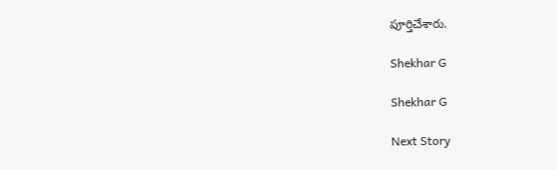పూర్తిచేశారు.

Shekhar G

Shekhar G

Next Story